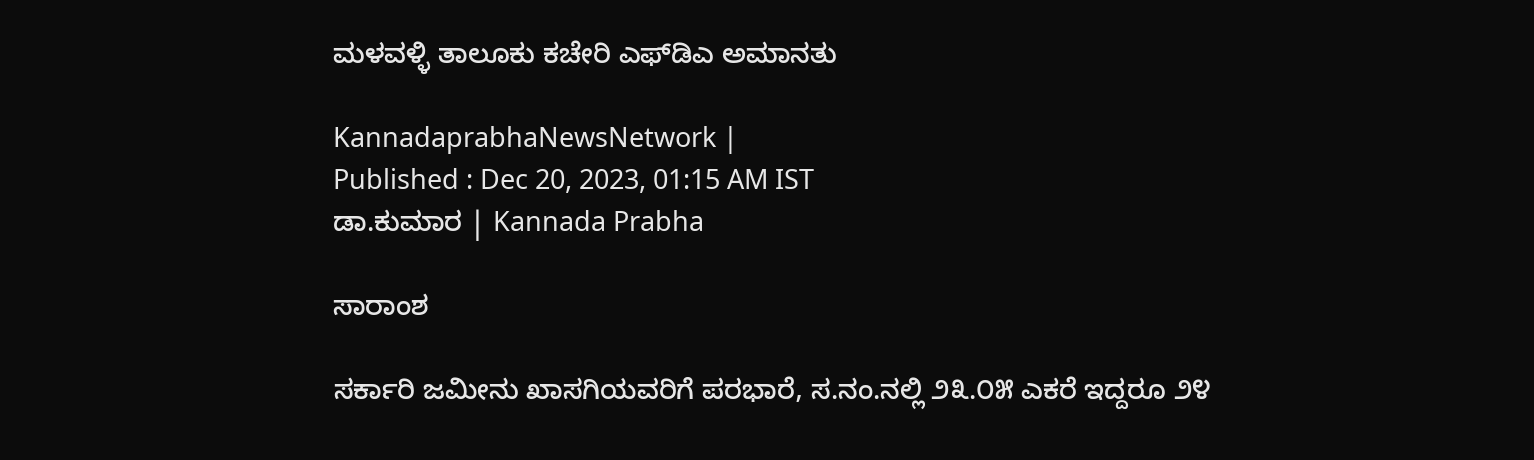ಮಳವಳ್ಳಿ ತಾಲೂಕು ಕಚೇರಿ ಎಫ್‌ಡಿಎ ಅಮಾನತು

KannadaprabhaNewsNetwork |
Published : Dec 20, 2023, 01:15 AM IST
ಡಾ.ಕುಮಾರ | Kannada Prabha

ಸಾರಾಂಶ

ಸರ್ಕಾರಿ ಜಮೀನು ಖಾಸಗಿಯವರಿಗೆ ಪರಭಾರೆ, ಸ.ನಂ.ನಲ್ಲಿ ೨೩.೦೫ ಎಕರೆ ಇದ್ದರೂ ೨೪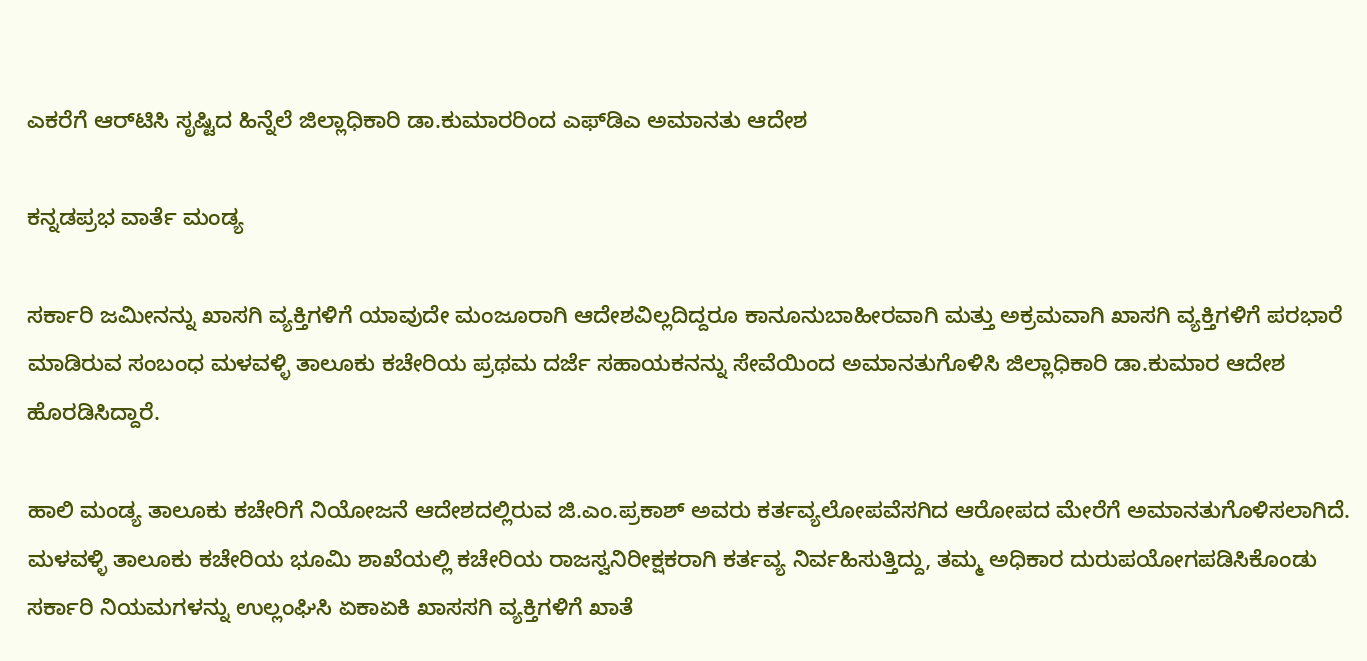ಎಕರೆಗೆ ಆರ್‌ಟಿಸಿ ಸೃಷ್ಟಿದ ಹಿನ್ನೆಲೆ ಜಿಲ್ಲಾಧಿಕಾರಿ ಡಾ.ಕುಮಾರರಿಂದ ಎಫ್‌ಡಿಎ ಅಮಾನತು ಆದೇಶ

ಕನ್ನಡಪ್ರಭ ವಾರ್ತೆ ಮಂಡ್ಯ

ಸರ್ಕಾರಿ ಜಮೀನನ್ನು ಖಾಸಗಿ ವ್ಯಕ್ತಿಗಳಿಗೆ ಯಾವುದೇ ಮಂಜೂರಾಗಿ ಆದೇಶವಿಲ್ಲದಿದ್ದರೂ ಕಾನೂನುಬಾಹೀರವಾಗಿ ಮತ್ತು ಅಕ್ರಮವಾಗಿ ಖಾಸಗಿ ವ್ಯಕ್ತಿಗಳಿಗೆ ಪರಭಾರೆ ಮಾಡಿರುವ ಸಂಬಂಧ ಮಳವಳ್ಳಿ ತಾಲೂಕು ಕಚೇರಿಯ ಪ್ರಥಮ ದರ್ಜೆ ಸಹಾಯಕನನ್ನು ಸೇವೆಯಿಂದ ಅಮಾನತುಗೊಳಿಸಿ ಜಿಲ್ಲಾಧಿಕಾರಿ ಡಾ.ಕುಮಾರ ಆದೇಶ ಹೊರಡಿಸಿದ್ದಾರೆ.

ಹಾಲಿ ಮಂಡ್ಯ ತಾಲೂಕು ಕಚೇರಿಗೆ ನಿಯೋಜನೆ ಆದೇಶದಲ್ಲಿರುವ ಜಿ.ಎಂ.ಪ್ರಕಾಶ್ ಅವರು ಕರ್ತವ್ಯಲೋಪವೆಸಗಿದ ಆರೋಪದ ಮೇರೆಗೆ ಅಮಾನತುಗೊಳಿಸಲಾಗಿದೆ. ಮಳವಳ್ಳಿ ತಾಲೂಕು ಕಚೇರಿಯ ಭೂಮಿ ಶಾಖೆಯಲ್ಲಿ ಕಚೇರಿಯ ರಾಜಸ್ವನಿರೀಕ್ಷಕರಾಗಿ ಕರ್ತವ್ಯ ನಿರ್ವಹಿಸುತ್ತಿದ್ದು, ತಮ್ಮ ಅಧಿಕಾರ ದುರುಪಯೋಗಪಡಿಸಿಕೊಂಡು ಸರ್ಕಾರಿ ನಿಯಮಗಳನ್ನು ಉಲ್ಲಂಘಿಸಿ ಏಕಾಏಕಿ ಖಾಸಸಗಿ ವ್ಯಕ್ತಿಗಳಿಗೆ ಖಾತೆ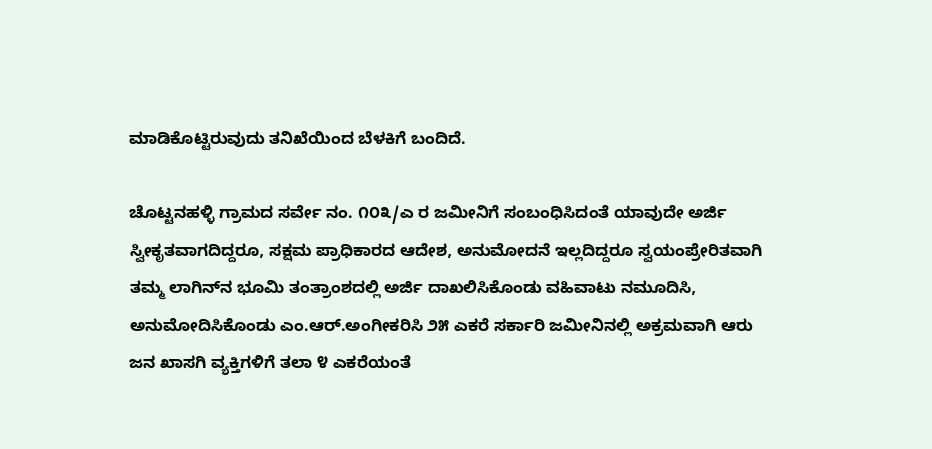ಮಾಡಿಕೊಟ್ಟಿರುವುದು ತನಿಖೆಯಿಂದ ಬೆಳಕಿಗೆ ಬಂದಿದೆ.

ಚೊಟ್ಟನಹಳ್ಳಿ ಗ್ರಾಮದ ಸರ್ವೇ ನಂ. ೧೦೩/ಎ ರ ಜಮೀನಿಗೆ ಸಂಬಂಧಿಸಿದಂತೆ ಯಾವುದೇ ಅರ್ಜಿ ಸ್ವೀಕೃತವಾಗದಿದ್ದರೂ, ಸಕ್ಷಮ ಪ್ರಾಧಿಕಾರದ ಆದೇಶ, ಅನುಮೋದನೆ ಇಲ್ಲದಿದ್ದರೂ ಸ್ವಯಂಪ್ರೇರಿತವಾಗಿ ತಮ್ಮ ಲಾಗಿನ್‌ನ ಭೂಮಿ ತಂತ್ರಾಂಶದಲ್ಲಿ ಅರ್ಜಿ ದಾಖಲಿಸಿಕೊಂಡು ವಹಿವಾಟು ನಮೂದಿಸಿ, ಅನುಮೋದಿಸಿಕೊಂಡು ಎಂ.ಆರ್.ಅಂಗೀಕರಿಸಿ ೨೫ ಎಕರೆ ಸರ್ಕಾರಿ ಜಮೀನಿನಲ್ಲಿ ಅಕ್ರಮವಾಗಿ ಆರು ಜನ ಖಾಸಗಿ ವ್ಯಕ್ತಿಗಳಿಗೆ ತಲಾ ೪ ಎಕರೆಯಂತೆ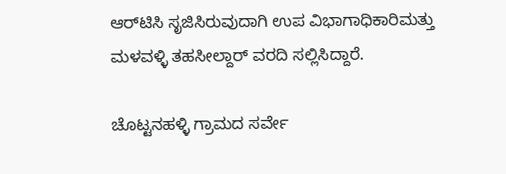ಆರ್‌ಟಿಸಿ ಸೃಜಿಸಿರುವುದಾಗಿ ಉಪ ವಿಭಾಗಾಧಿಕಾರಿಮತ್ತು ಮಳವಳ್ಳಿ ತಹಸೀಲ್ದಾರ್ ವರದಿ ಸಲ್ಲಿಸಿದ್ದಾರೆ.

ಚೊಟ್ಟನಹಳ್ಳಿ ಗ್ರಾಮದ ಸರ್ವೇ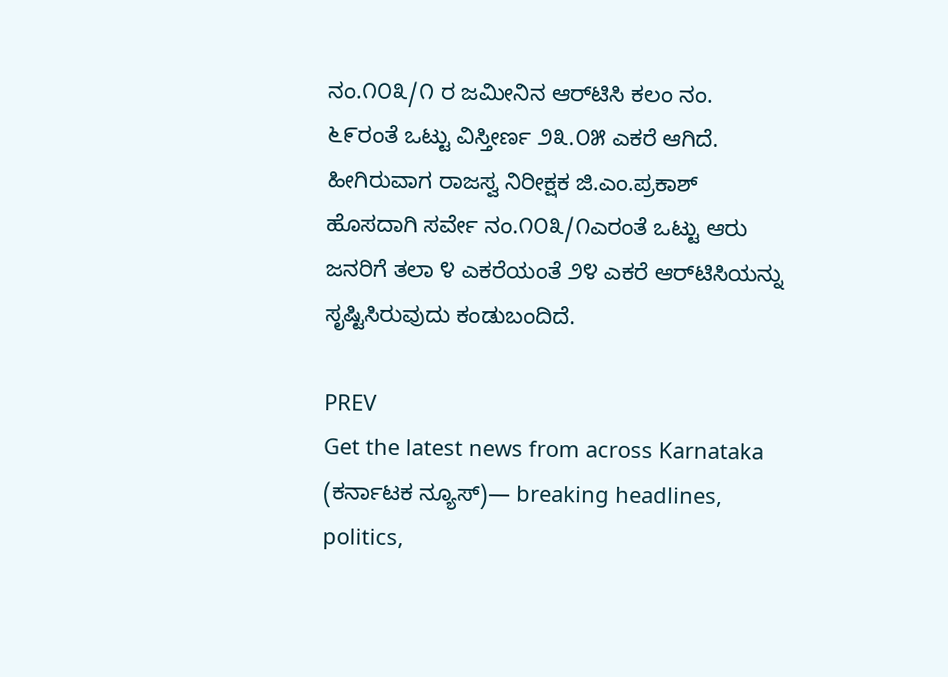ನಂ.೧೦೩/೧ ರ ಜಮೀನಿನ ಆರ್‌ಟಿಸಿ ಕಲಂ ನಂ. ೬೯ರಂತೆ ಒಟ್ಟು ವಿಸ್ತೀರ್ಣ ೨೩.೦೫ ಎಕರೆ ಆಗಿದೆ. ಹೀಗಿರುವಾಗ ರಾಜಸ್ವ ನಿರೀಕ್ಷಕ ಜಿ.ಎಂ.ಪ್ರಕಾಶ್ ಹೊಸದಾಗಿ ಸರ್ವೇ ನಂ.೧೦೩/೧ಎರಂತೆ ಒಟ್ಟು ಆರು ಜನರಿಗೆ ತಲಾ ೪ ಎಕರೆಯಂತೆ ೨೪ ಎಕರೆ ಆರ್‌ಟಿಸಿಯನ್ನು ಸೃಷ್ಟಿಸಿರುವುದು ಕಂಡುಬಂದಿದೆ.

PREV
Get the latest news from across Karnataka (ಕರ್ನಾಟಕ ನ್ಯೂಸ್)— breaking headlines, politics,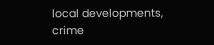local developments, crime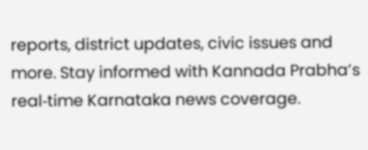reports, district updates, civic issues and more. Stay informed with Kannada Prabha’s real‑time Karnataka news coverage.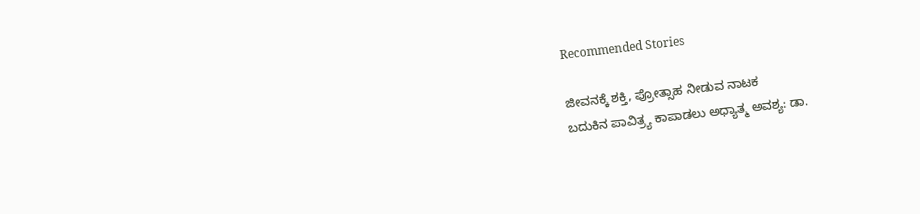Recommended Stories

ಜೀವನಕ್ಕೆ ಶಕ್ತಿ, ಪ್ರೋತ್ಸಾಹ ನೀಡುವ ನಾಟಕ
ಬದುಕಿನ ಪಾವಿತ್ರ್ಯ ಕಾಪಾಡಲು ಅಧ್ಯಾತ್ಮ ಅವಶ್ಯ: ಡಾ.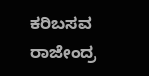ಕರಿಬಸವ ರಾಜೇಂದ್ರ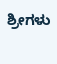ಶ್ರೀಗಳು